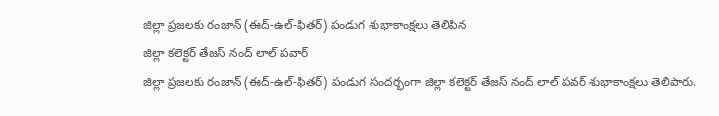జిల్లా ప్రజలకు రంజాన్ (ఈద్-ఉల్-ఫితర్) పండుగ శుభాకాంక్షలు తెలిపిన
జిల్లా కలెక్టర్ తేజస్ నంద్ లాల్ పవార్
జిల్లా ప్రజలకు రంజాన్ (ఈద్-ఉల్-ఫితర్) పండుగ సందర్భంగా జిల్లా కలెక్టర్ తేజస్ నంద్ లాల్ పవర్ శుభాకాంక్షలు తెలిపారు.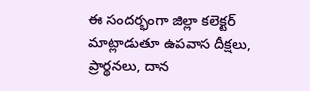ఈ సందర్భంగా జిల్లా కలెక్టర్ మాట్లాడుతూ ఉపవాస దీక్షలు, ప్రార్థనలు, దాన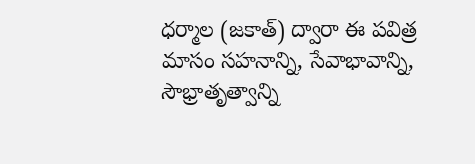ధర్మాల (జకాత్) ద్వారా ఈ పవిత్ర మాసం సహనాన్ని, సేవాభావాన్ని, సౌభ్రాతృత్వాన్ని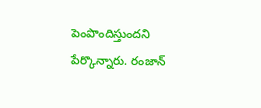పెంపొందిస్తుందని పేర్కొన్నారు. రంజాన్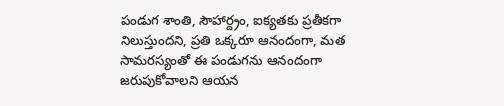పండుగ శాంతి, సౌహార్ద్రం, ఐక్యతకు ప్రతీకగా నిలుస్తుందని, ప్రతి ఒక్కరూ ఆనందంగా, మత సామరస్యంతో ఈ పండుగను ఆనందంగా జరుపుకోవాలని ఆయన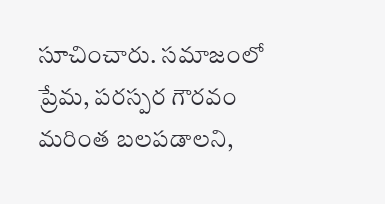సూచించారు. సమాజంలో ప్రేమ, పరస్పర గౌరవం మరింత బలపడాలని,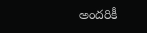అందరికీ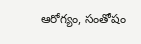ఆరోగ్యం, సంతోషం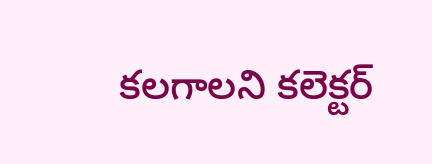కలగాలని కలెక్టర్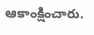ఆకాంక్షించారు.